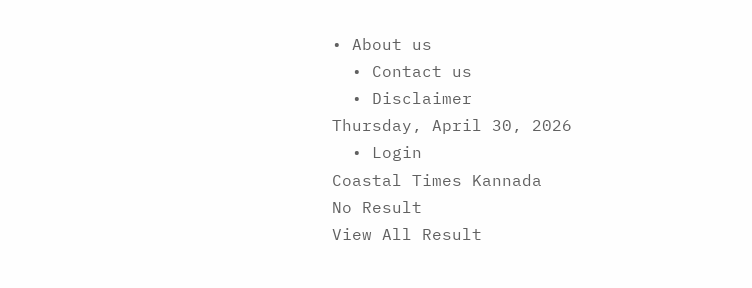• About us
  • Contact us
  • Disclaimer
Thursday, April 30, 2026
  • Login
Coastal Times Kannada
No Result
View All Result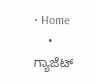• Home
    • ಗ್ಯಾಜೆಟ್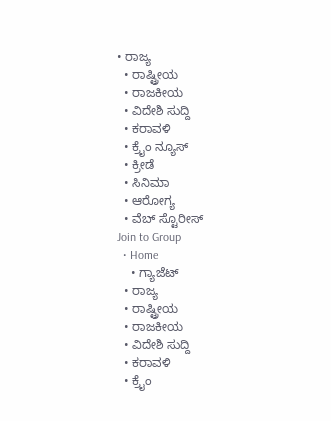• ರಾಜ್ಯ
  • ರಾಷ್ಟ್ರೀಯ
  • ರಾಜಕೀಯ
  • ವಿದೇಶಿ ಸುದ್ದಿ
  • ಕರಾವಳಿ
  • ಕ್ರೈಂ ನ್ಯೂಸ್
  • ಕ್ರೀಡೆ
  • ಸಿನಿಮಾ
  • ಆರೋಗ್ಯ
  • ವೆಬ್ ಸ್ಟೊರೀಸ್
Join to Group
  • Home
    • ಗ್ಯಾಜೆಟ್
  • ರಾಜ್ಯ
  • ರಾಷ್ಟ್ರೀಯ
  • ರಾಜಕೀಯ
  • ವಿದೇಶಿ ಸುದ್ದಿ
  • ಕರಾವಳಿ
  • ಕ್ರೈಂ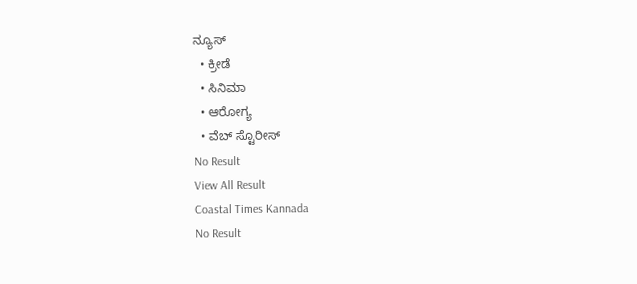ನ್ಯೂಸ್
  • ಕ್ರೀಡೆ
  • ಸಿನಿಮಾ
  • ಆರೋಗ್ಯ
  • ವೆಬ್ ಸ್ಟೊರೀಸ್
No Result
View All Result
Coastal Times Kannada
No Result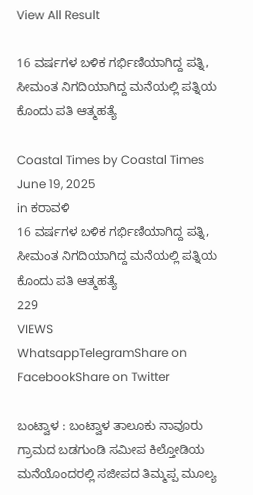View All Result

16 ವರ್ಷಗಳ ಬಳಿಕ ಗರ್ಭಿಣಿಯಾಗಿದ್ದ ಪತ್ನಿ, ಸೀಮಂತ ನಿಗದಿಯಾಗಿದ್ದ ಮನೆಯಲ್ಲಿ ಪತ್ನಿಯ ಕೊಂದು ಪತಿ ಆತ್ಮಹತ್ಯೆ

Coastal Times by Coastal Times
June 19, 2025
in ಕರಾವಳಿ
16 ವರ್ಷಗಳ ಬಳಿಕ ಗರ್ಭಿಣಿಯಾಗಿದ್ದ ಪತ್ನಿ, ಸೀಮಂತ ನಿಗದಿಯಾಗಿದ್ದ ಮನೆಯಲ್ಲಿ ಪತ್ನಿಯ ಕೊಂದು ಪತಿ ಆತ್ಮಹತ್ಯೆ
229
VIEWS
WhatsappTelegramShare on FacebookShare on Twitter

ಬಂಟ್ವಾಳ : ಬಂಟ್ವಾಳ ತಾಲೂಕು ನಾವೂರು ಗ್ರಾಮದ ಬಡಗುಂಡಿ ಸಮೀಪ ಕಿಲ್ತೋಡಿಯ ಮನೆಯೊಂದರಲ್ಲಿ ಸಜೀಪದ ತಿಮ್ಮಪ್ಪ ಮೂಲ್ಯ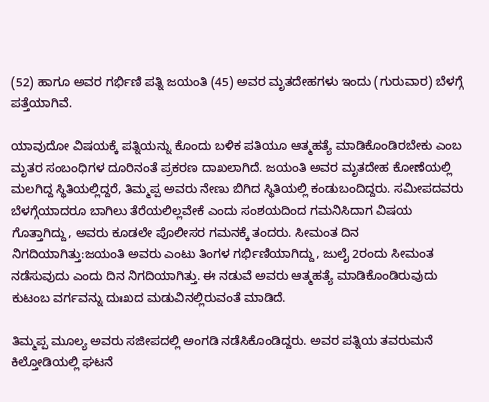(52) ಹಾಗೂ ಅವರ ಗರ್ಭಿಣಿ ಪತ್ನಿ ಜಯಂತಿ (45) ಅವರ ಮೃತದೇಹಗಳು ಇಂದು (ಗುರುವಾರ) ಬೆಳಗ್ಗೆ ಪತ್ತೆಯಾಗಿವೆ.

ಯಾವುದೋ ವಿಷಯಕ್ಕೆ ಪತ್ನಿಯನ್ನು ಕೊಂದು ಬಳಿಕ ಪತಿಯೂ ಆತ್ಮಹತ್ಯೆ ಮಾಡಿಕೊಂಡಿರಬೇಕು ಎಂಬ ಮೃತರ ಸಂಬಂಧಿಗಳ ದೂರಿನಂತೆ ಪ್ರಕರಣ ದಾಖಲಾಗಿದೆ. ಜಯಂತಿ ಅವರ ಮೃತದೇಹ ಕೋಣೆಯಲ್ಲಿ ಮಲಗಿದ್ದ ಸ್ಥಿತಿಯಲ್ಲಿದ್ದರೆ, ತಿಮ್ಮಪ್ಪ ಅವರು ನೇಣು ಬಿಗಿದ ಸ್ಥಿತಿಯಲ್ಲಿ ಕಂಡುಬಂದಿದ್ದರು. ಸಮೀಪದವರು ಬೆಳಗ್ಗೆಯಾದರೂ ಬಾಗಿಲು ತೆರೆಯಲಿಲ್ಲವೇಕೆ ಎಂದು ಸಂಶಯದಿಂದ ಗಮನಿಸಿದಾಗ ವಿಷಯ ಗೊತ್ತಾಗಿದ್ದು, ಅವರು ಕೂಡಲೇ ಪೊಲೀಸರ ಗಮನಕ್ಕೆ ತಂದರು. ಸೀಮಂತ ದಿನ ನಿಗದಿಯಾಗಿತ್ತು:ಜಯಂತಿ ಅವರು ಎಂಟು ತಿಂಗಳ ಗರ್ಭಿಣಿಯಾಗಿದ್ದು, ಜುಲೈ 2ರಂದು ಸೀಮಂತ ನಡೆಸುವುದು ಎಂದು ದಿನ ನಿಗದಿಯಾಗಿತ್ತು. ಈ ನಡುವೆ ಅವರು ಆತ್ಮಹತ್ಯೆ ಮಾಡಿಕೊಂಡಿರುವುದು ಕುಟಂಬ ವರ್ಗವನ್ನು ದುಃಖದ ಮಡುವಿನಲ್ಲಿರುವಂತೆ ಮಾಡಿದೆ.

ತಿಮ್ಮಪ್ಪ ಮೂಲ್ಯ ಅವರು ಸಜೀಪದಲ್ಲಿ ಅಂಗಡಿ ನಡೆಸಿಕೊಂಡಿದ್ದರು. ಅವರ ಪತ್ನಿಯ ತವರುಮನೆ ಕಿಲ್ತೋಡಿಯಲ್ಲಿ ಘಟನೆ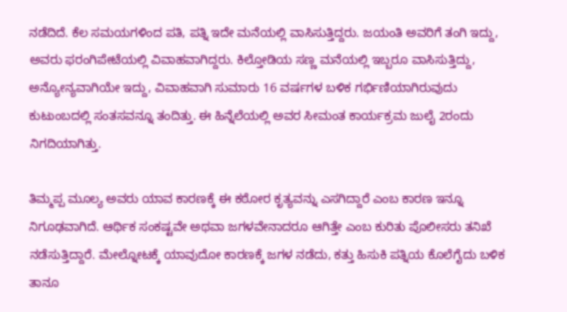ನಡೆದಿದೆ. ಕೆಲ ಸಮಯಗಳಿಂದ ಪತಿ, ಪತ್ನಿ ಇದೇ ಮನೆಯಲ್ಲಿ ವಾಸಿಸುತ್ತಿದ್ದರು. ಜಯಂತಿ ಅವರಿಗೆ ತಂಗಿ ಇದ್ದು, ಅವರು ಫರಂಗಿಪೇಟೆಯಲ್ಲಿ ವಿವಾಹವಾಗಿದ್ದರು. ಕಿಲ್ತೋಡಿಯ ಸಣ್ಣ ಮನೆಯಲ್ಲಿ ಇಬ್ಬರೂ ವಾಸಿಸುತ್ತಿದ್ದು, ಅನ್ಯೋನ್ಯವಾಗಿಯೇ ಇದ್ದು, ವಿವಾಹವಾಗಿ ಸುಮಾರು 16 ವರ್ಷಗಳ ಬಳಿಕ ಗರ್ಭಿಣಿಯಾಗಿರುವುದು ಕುಟುಂಬದಲ್ಲಿ ಸಂತಸವನ್ನೂ ತಂದಿತ್ತು. ಈ ಹಿನ್ನೆಲೆಯಲ್ಲಿ ಅವರ ಸೀಮಂತ ಕಾರ್ಯಕ್ರಮ ಜುಲೈ 2ರಂದು ನಿಗದಿಯಾಗಿತ್ತು.

ತಿಮ್ಮಪ್ಪ ಮೂಲ್ಯ ಅವರು ಯಾವ ಕಾರಣಕ್ಕೆ ಈ ಕಠೋರ ಕೃತ್ಯವನ್ನು ಎಸಗಿದ್ದಾರೆ ಎಂಬ ಕಾರಣ ಇನ್ನೂ ನಿಗೂಢವಾಗಿದೆ. ಆರ್ಥಿಕ ಸಂಕಷ್ಟವೇ ಅಥವಾ ಜಗಳವೇನಾದರೂ ಆಗಿತ್ತೇ ಎಂಬ ಕುರಿತು ಪೊಲೀಸರು ತನಿಖೆ ನಡೆಸುತ್ತಿದ್ದಾರೆ. ಮೇಲ್ನೋಟಕ್ಕೆ ಯಾವುದೋ ಕಾರಣಕ್ಕೆ ಜಗಳ ನಡೆದು, ಕತ್ತು ಹಿಸುಕಿ ಪತ್ನಿಯ ಕೊಲೆಗೈದು ಬಳಿಕ ತಾನೂ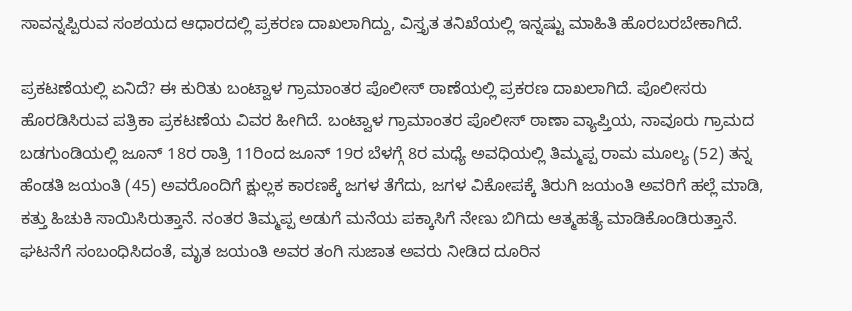ಸಾವನ್ನಪ್ಪಿರುವ ಸಂಶಯದ ಆಧಾರದಲ್ಲಿ ಪ್ರಕರಣ ದಾಖಲಾಗಿದ್ದು, ವಿಸ್ತೃತ ತನಿಖೆಯಲ್ಲಿ ಇನ್ನಷ್ಟು ಮಾಹಿತಿ ಹೊರಬರಬೇಕಾಗಿದೆ.

ಪ್ರಕಟಣೆಯಲ್ಲಿ ಏನಿದೆ? ಈ ಕುರಿತು ಬಂಟ್ವಾಳ ಗ್ರಾಮಾಂತರ ಪೊಲೀಸ್ ಠಾಣೆಯಲ್ಲಿ ಪ್ರಕರಣ ದಾಖಲಾಗಿದೆ. ಪೊಲೀಸರು ಹೊರಡಿಸಿರುವ ಪತ್ರಿಕಾ ಪ್ರಕಟಣೆಯ ವಿವರ ಹೀಗಿದೆ. ಬಂಟ್ವಾಳ ಗ್ರಾಮಾಂತರ ಪೊಲೀಸ್ ಠಾಣಾ ವ್ಯಾಪ್ತಿಯ, ನಾವೂರು ಗ್ರಾಮದ ಬಡಗುಂಡಿಯಲ್ಲಿ ಜೂನ್ 18ರ ರಾತ್ರಿ 11ರಿಂದ ಜೂನ್ 19ರ ಬೆಳಗ್ಗೆ 8ರ ಮಧ್ಯೆ ಅವಧಿಯಲ್ಲಿ ತಿಮ್ಮಪ್ಪ ರಾಮ ಮೂಲ್ಯ (52) ತನ್ನ ಹೆಂಡತಿ ಜಯಂತಿ (45) ಅವರೊಂದಿಗೆ ಕ್ಷುಲ್ಲಕ ಕಾರಣಕ್ಕೆ ಜಗಳ ತೆಗೆದು, ಜಗಳ ವಿಕೋಪಕ್ಕೆ ತಿರುಗಿ ಜಯಂತಿ ಅವರಿಗೆ ಹಲ್ಲೆ ಮಾಡಿ, ಕತ್ತು ಹಿಚುಕಿ ಸಾಯಿಸಿರುತ್ತಾನೆ. ನಂತರ ತಿಮ್ಮಪ್ಪ ಅಡುಗೆ ಮನೆಯ ಪಕ್ಕಾಸಿಗೆ ನೇಣು ಬಿಗಿದು ಆತ್ಮಹತ್ಯೆ ಮಾಡಿಕೊಂಡಿರುತ್ತಾನೆ. ಘಟನೆಗೆ ಸಂಬಂಧಿಸಿದಂತೆ, ಮೃತ ಜಯಂತಿ ಅವರ ತಂಗಿ ಸುಜಾತ ಅವರು ನೀಡಿದ ದೂರಿನ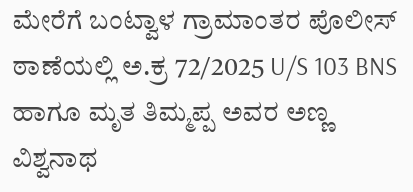ಮೇರೆಗೆ ಬಂಟ್ವಾಳ ಗ್ರಾಮಾಂತರ ಪೊಲೀಸ್ ಠಾಣೆಯಲ್ಲಿ ಅ.ಕ್ರ 72/2025 U/S 103 BNS ಹಾಗೂ ಮೃತ ತಿಮ್ಮಪ್ಪ ಅವರ ಅಣ್ಣ ವಿಶ್ವನಾಥ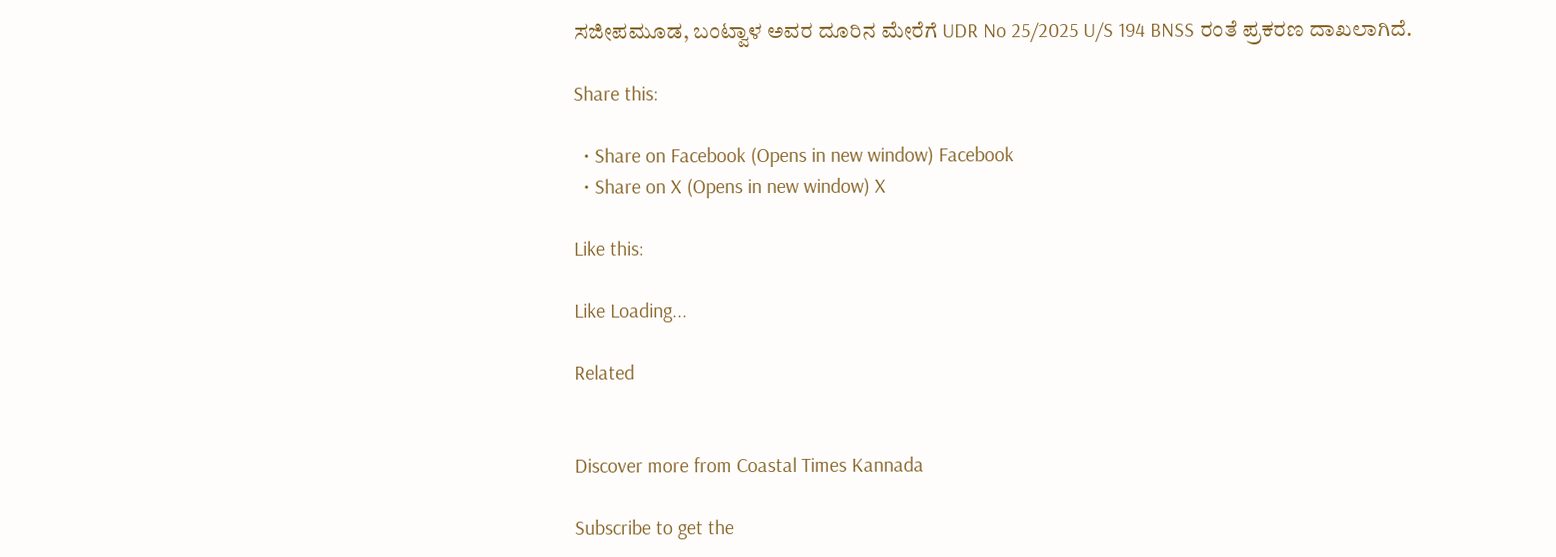ಸಜೀಪಮೂಡ, ಬಂಟ್ವಾಳ ಅವರ ದೂರಿನ ಮೇರೆಗೆ UDR No 25/2025 U/S 194 BNSS ರಂತೆ ಪ್ರಕರಣ ದಾಖಲಾಗಿದೆ.

Share this:

  • Share on Facebook (Opens in new window) Facebook
  • Share on X (Opens in new window) X

Like this:

Like Loading...

Related


Discover more from Coastal Times Kannada

Subscribe to get the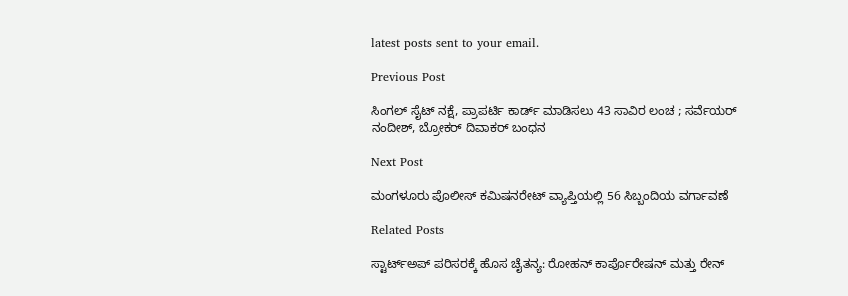latest posts sent to your email.

Previous Post

ಸಿಂಗಲ್ ಸೈಟ್ ನಕ್ಷೆ, ಪ್ರಾಪರ್ಟಿ ಕಾರ್ಡ್ ಮಾಡಿಸಲು 43 ಸಾವಿರ ಲಂಚ ; ಸರ್ವೆಯರ್ ನಂದೀಶ್, ಬ್ರೋಕರ್ ದಿವಾಕರ್ ಬಂಧನ

Next Post

ಮಂಗಳೂರು ಪೊಲೀಸ್ ಕಮಿಷನರೇಟ್ ವ್ಯಾಪ್ತಿಯಲ್ಲಿ 56 ಸಿಬ್ಬಂದಿಯ ವರ್ಗಾವಣೆ

Related Posts

ಸ್ಟಾರ್ಟ್‌ಅಪ್ ಪರಿಸರಕ್ಕೆ ಹೊಸ ಚೈತನ್ಯ: ರೋಹನ್ ಕಾರ್ಪೊರೇಷನ್ ಮತ್ತು ರೇನ್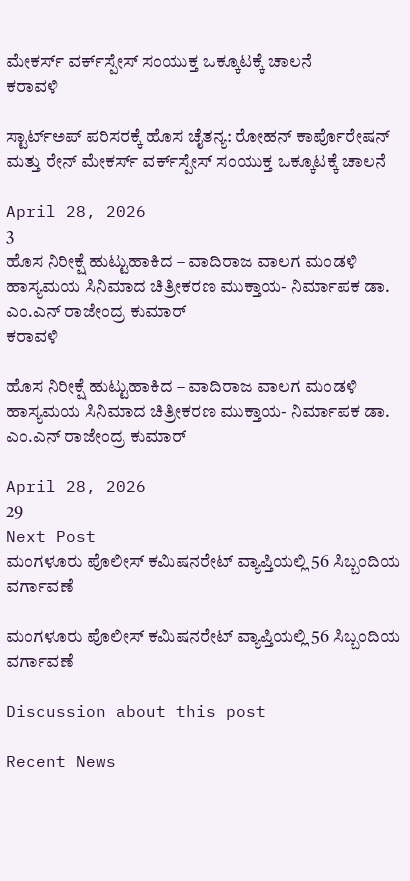ಮೇಕರ್ಸ್ ವರ್ಕ್‌ಸ್ಪೇಸ್ ಸಂಯುಕ್ತ ಒಕ್ಕೂಟಕ್ಕೆ ಚಾಲನೆ
ಕರಾವಳಿ

ಸ್ಟಾರ್ಟ್‌ಅಪ್ ಪರಿಸರಕ್ಕೆ ಹೊಸ ಚೈತನ್ಯ: ರೋಹನ್ ಕಾರ್ಪೊರೇಷನ್ ಮತ್ತು ರೇನ್ ಮೇಕರ್ಸ್ ವರ್ಕ್‌ಸ್ಪೇಸ್ ಸಂಯುಕ್ತ ಒಕ್ಕೂಟಕ್ಕೆ ಚಾಲನೆ

April 28, 2026
3
ಹೊಸ ನಿರೀಕ್ಷೆ ಹುಟ್ಟುಹಾಕಿದ – ವಾದಿರಾಜ ವಾಲಗ ಮಂಡಳಿ ಹಾಸ್ಯಮಯ ಸಿನಿಮಾದ ಚಿತ್ರೀಕರಣ ಮುಕ್ತಾಯ- ನಿರ್ಮಾಪಕ ಡಾ. ಎಂ.ಎನ್ ರಾಜೇಂದ್ರ ಕುಮಾರ್
ಕರಾವಳಿ

ಹೊಸ ನಿರೀಕ್ಷೆ ಹುಟ್ಟುಹಾಕಿದ – ವಾದಿರಾಜ ವಾಲಗ ಮಂಡಳಿ ಹಾಸ್ಯಮಯ ಸಿನಿಮಾದ ಚಿತ್ರೀಕರಣ ಮುಕ್ತಾಯ- ನಿರ್ಮಾಪಕ ಡಾ. ಎಂ.ಎನ್ ರಾಜೇಂದ್ರ ಕುಮಾರ್

April 28, 2026
29
Next Post
ಮಂಗಳೂರು ಪೊಲೀಸ್ ಕಮಿಷನರೇಟ್ ವ್ಯಾಪ್ತಿಯಲ್ಲಿ 56 ಸಿಬ್ಬಂದಿಯ ವರ್ಗಾವಣೆ

ಮಂಗಳೂರು ಪೊಲೀಸ್ ಕಮಿಷನರೇಟ್ ವ್ಯಾಪ್ತಿಯಲ್ಲಿ 56 ಸಿಬ್ಬಂದಿಯ ವರ್ಗಾವಣೆ

Discussion about this post

Recent News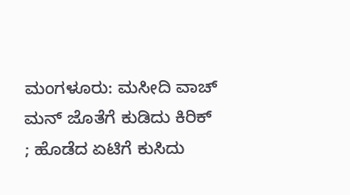ಮಂಗಳೂರು: ಮಸೀದಿ ವಾಚ್ ಮನ್ ಜೊತೆಗೆ ಕುಡಿದು ಕಿರಿಕ್ ; ಹೊಡೆದ ಏಟಿಗೆ ಕುಸಿದು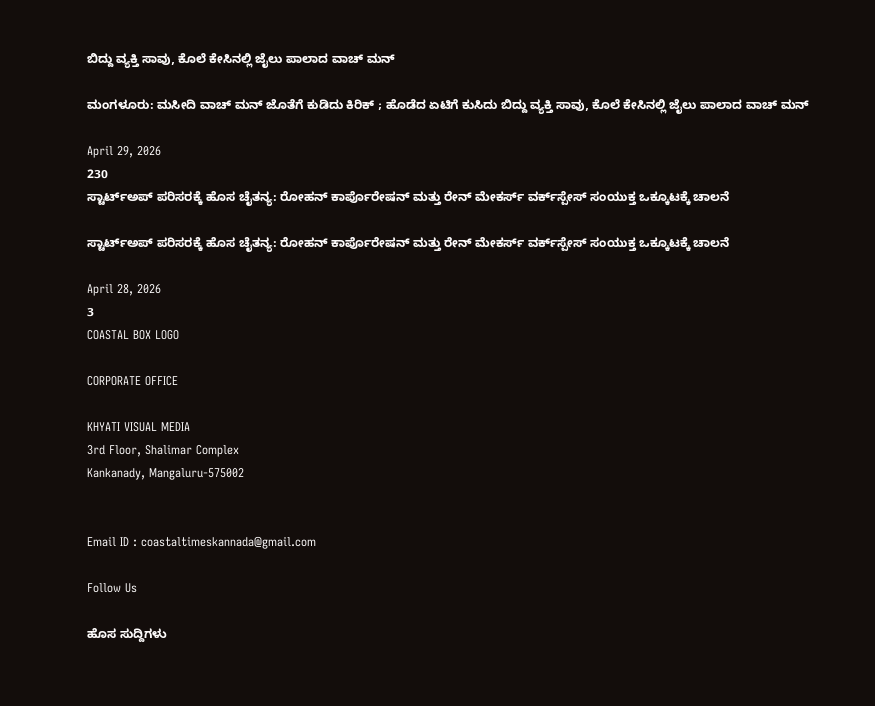ಬಿದ್ದು ವ್ಯಕ್ತಿ ಸಾವು, ಕೊಲೆ ಕೇಸಿನಲ್ಲಿ ಜೈಲು ಪಾಲಾದ ವಾಚ್ ಮನ್

ಮಂಗಳೂರು: ಮಸೀದಿ ವಾಚ್ ಮನ್ ಜೊತೆಗೆ ಕುಡಿದು ಕಿರಿಕ್ ; ಹೊಡೆದ ಏಟಿಗೆ ಕುಸಿದು ಬಿದ್ದು ವ್ಯಕ್ತಿ ಸಾವು, ಕೊಲೆ ಕೇಸಿನಲ್ಲಿ ಜೈಲು ಪಾಲಾದ ವಾಚ್ ಮನ್

April 29, 2026
230
ಸ್ಟಾರ್ಟ್‌ಅಪ್ ಪರಿಸರಕ್ಕೆ ಹೊಸ ಚೈತನ್ಯ: ರೋಹನ್ ಕಾರ್ಪೊರೇಷನ್ ಮತ್ತು ರೇನ್ ಮೇಕರ್ಸ್ ವರ್ಕ್‌ಸ್ಪೇಸ್ ಸಂಯುಕ್ತ ಒಕ್ಕೂಟಕ್ಕೆ ಚಾಲನೆ

ಸ್ಟಾರ್ಟ್‌ಅಪ್ ಪರಿಸರಕ್ಕೆ ಹೊಸ ಚೈತನ್ಯ: ರೋಹನ್ ಕಾರ್ಪೊರೇಷನ್ ಮತ್ತು ರೇನ್ ಮೇಕರ್ಸ್ ವರ್ಕ್‌ಸ್ಪೇಸ್ ಸಂಯುಕ್ತ ಒಕ್ಕೂಟಕ್ಕೆ ಚಾಲನೆ

April 28, 2026
3
COASTAL BOX LOGO

CORPORATE OFFICE

KHYATI VISUAL MEDIA
3rd Floor, Shalimar Complex
Kankanady, Mangaluru-575002


Email ID : coastaltimeskannada@gmail.com

Follow Us

ಹೊಸ ಸುದ್ದಿಗಳು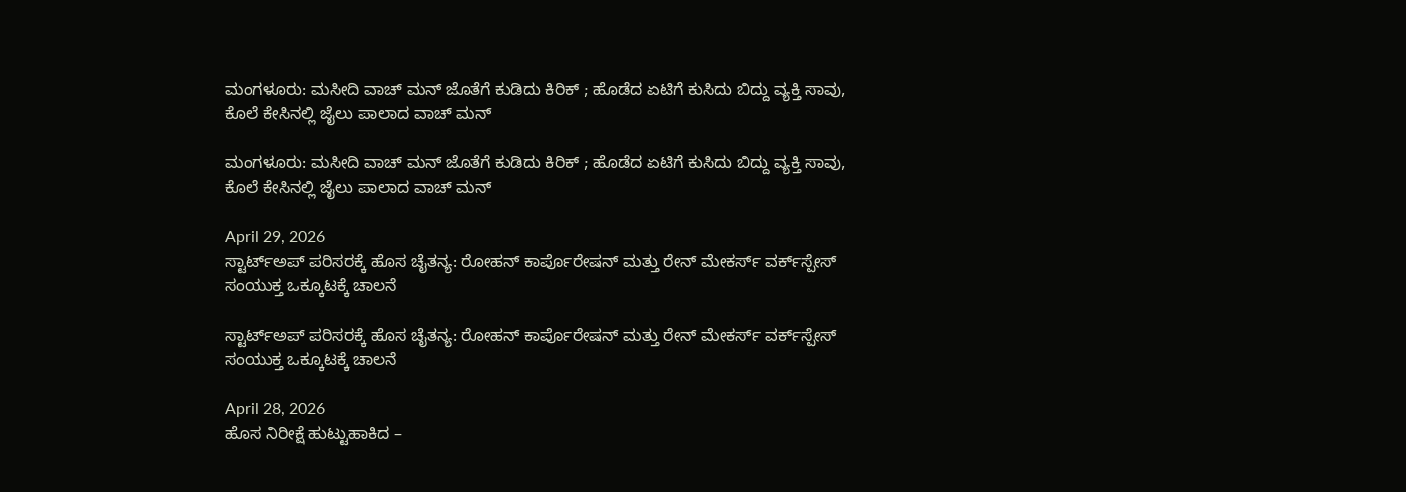ಮಂಗಳೂರು: ಮಸೀದಿ ವಾಚ್ ಮನ್ ಜೊತೆಗೆ ಕುಡಿದು ಕಿರಿಕ್ ; ಹೊಡೆದ ಏಟಿಗೆ ಕುಸಿದು ಬಿದ್ದು ವ್ಯಕ್ತಿ ಸಾವು, ಕೊಲೆ ಕೇಸಿನಲ್ಲಿ ಜೈಲು ಪಾಲಾದ ವಾಚ್ ಮನ್

ಮಂಗಳೂರು: ಮಸೀದಿ ವಾಚ್ ಮನ್ ಜೊತೆಗೆ ಕುಡಿದು ಕಿರಿಕ್ ; ಹೊಡೆದ ಏಟಿಗೆ ಕುಸಿದು ಬಿದ್ದು ವ್ಯಕ್ತಿ ಸಾವು, ಕೊಲೆ ಕೇಸಿನಲ್ಲಿ ಜೈಲು ಪಾಲಾದ ವಾಚ್ ಮನ್

April 29, 2026
ಸ್ಟಾರ್ಟ್‌ಅಪ್ ಪರಿಸರಕ್ಕೆ ಹೊಸ ಚೈತನ್ಯ: ರೋಹನ್ ಕಾರ್ಪೊರೇಷನ್ ಮತ್ತು ರೇನ್ ಮೇಕರ್ಸ್ ವರ್ಕ್‌ಸ್ಪೇಸ್ ಸಂಯುಕ್ತ ಒಕ್ಕೂಟಕ್ಕೆ ಚಾಲನೆ

ಸ್ಟಾರ್ಟ್‌ಅಪ್ ಪರಿಸರಕ್ಕೆ ಹೊಸ ಚೈತನ್ಯ: ರೋಹನ್ ಕಾರ್ಪೊರೇಷನ್ ಮತ್ತು ರೇನ್ ಮೇಕರ್ಸ್ ವರ್ಕ್‌ಸ್ಪೇಸ್ ಸಂಯುಕ್ತ ಒಕ್ಕೂಟಕ್ಕೆ ಚಾಲನೆ

April 28, 2026
ಹೊಸ ನಿರೀಕ್ಷೆ ಹುಟ್ಟುಹಾಕಿದ –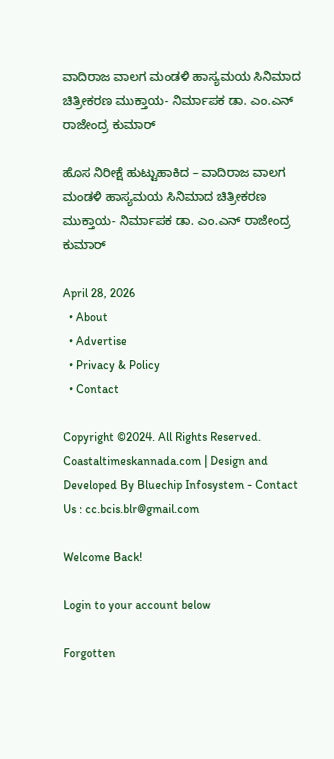ವಾದಿರಾಜ ವಾಲಗ ಮಂಡಳಿ ಹಾಸ್ಯಮಯ ಸಿನಿಮಾದ ಚಿತ್ರೀಕರಣ ಮುಕ್ತಾಯ- ನಿರ್ಮಾಪಕ ಡಾ. ಎಂ.ಎನ್ ರಾಜೇಂದ್ರ ಕುಮಾರ್

ಹೊಸ ನಿರೀಕ್ಷೆ ಹುಟ್ಟುಹಾಕಿದ – ವಾದಿರಾಜ ವಾಲಗ ಮಂಡಳಿ ಹಾಸ್ಯಮಯ ಸಿನಿಮಾದ ಚಿತ್ರೀಕರಣ ಮುಕ್ತಾಯ- ನಿರ್ಮಾಪಕ ಡಾ. ಎಂ.ಎನ್ ರಾಜೇಂದ್ರ ಕುಮಾರ್

April 28, 2026
  • About
  • Advertise
  • Privacy & Policy
  • Contact

Copyright ©2024. All Rights Reserved. Coastaltimeskannada.com | Design and Developed By Bluechip Infosystem - Contact Us : cc.bcis.blr@gmail.com

Welcome Back!

Login to your account below

Forgotten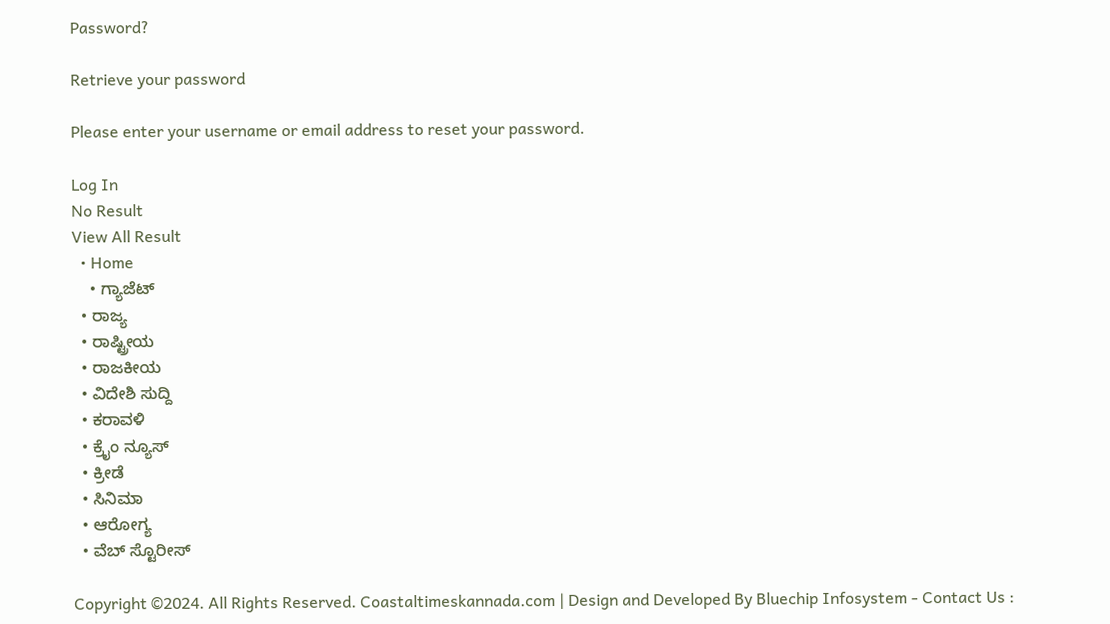Password?

Retrieve your password

Please enter your username or email address to reset your password.

Log In
No Result
View All Result
  • Home
    • ಗ್ಯಾಜೆಟ್
  • ರಾಜ್ಯ
  • ರಾಷ್ಟ್ರೀಯ
  • ರಾಜಕೀಯ
  • ವಿದೇಶಿ ಸುದ್ದಿ
  • ಕರಾವಳಿ
  • ಕ್ರೈಂ ನ್ಯೂಸ್
  • ಕ್ರೀಡೆ
  • ಸಿನಿಮಾ
  • ಆರೋಗ್ಯ
  • ವೆಬ್ ಸ್ಟೊರೀಸ್

Copyright ©2024. All Rights Reserved. Coastaltimeskannada.com | Design and Developed By Bluechip Infosystem - Contact Us :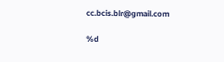cc.bcis.blr@gmail.com

%d